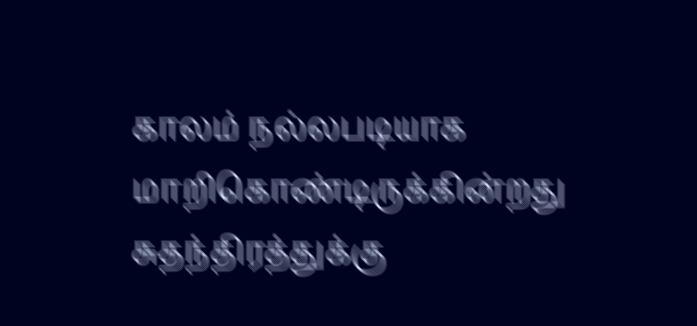காலம் நல்லபடியாக மாறிகொண்டிருக்கின்றது
சுதந்திரத்துக்கு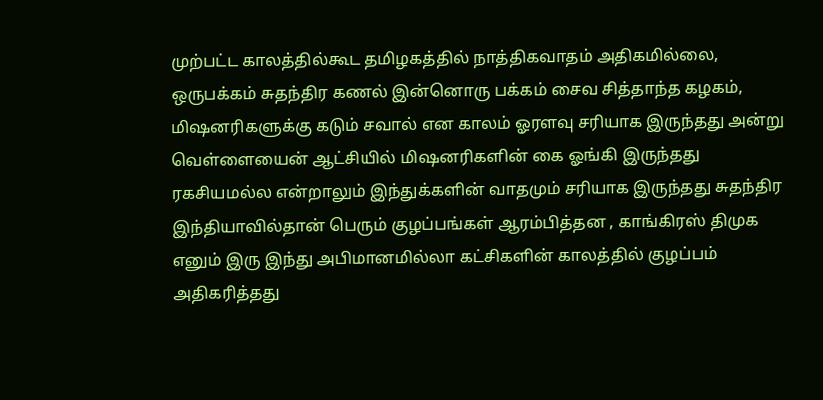முற்பட்ட காலத்தில்கூட தமிழகத்தில் நாத்திகவாதம் அதிகமில்லை, ஒருபக்கம் சுதந்திர கணல் இன்னொரு பக்கம் சைவ சித்தாந்த கழகம், மிஷனரிகளுக்கு கடும் சவால் என காலம் ஓரளவு சரியாக இருந்தது அன்று வெள்ளையைன் ஆட்சியில் மிஷனரிகளின் கை ஓங்கி இருந்தது ரகசியமல்ல என்றாலும் இந்துக்களின் வாதமும் சரியாக இருந்தது சுதந்திர இந்தியாவில்தான் பெரும் குழப்பங்கள் ஆரம்பித்தன , காங்கிரஸ் திமுக எனும் இரு இந்து அபிமானமில்லா கட்சிகளின் காலத்தில் குழப்பம் அதிகரித்தது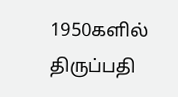1950களில் திருப்பதி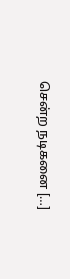சென்ற நடிகனை […]